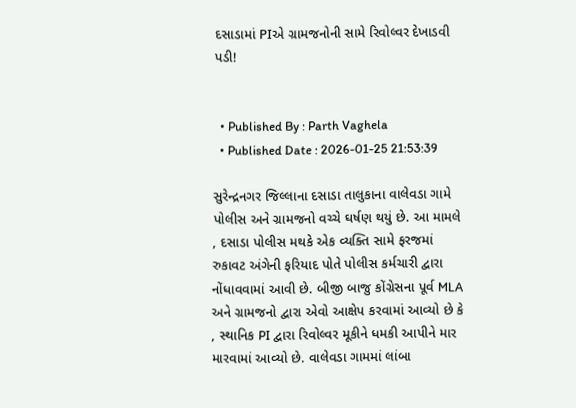દસાડામાં PIએ ગ્રામજનોની સામે રિવોલ્વર દેખાડવી પડી!


  • Published By : Parth Vaghela
  • Published Date : 2026-01-25 21:53:39

સુરેન્દ્રનગર જિલ્લાના દસાડા તાલુકાના વાલેવડા ગામે પોલીસ અને ગ્રામજનો વચ્ચે ઘર્ષણ થયું છે. આ મામલે , દસાડા પોલીસ મથકે એક વ્યક્તિ સામે ફરજમાં રુકાવટ અંગેની ફરિયાદ પોતે પોલીસ કર્મચારી દ્વારા નોંધાવવામાં આવી છે. બીજી બાજુ કોંગ્રેસના પૂર્વ MLA અને ગ્રામજનો દ્વારા એવો આક્ષેપ કરવામાં આવ્યો છે કે , સ્થાનિક PI દ્વારા રિવોલ્વર મૂકીને ધમકી આપીને માર મારવામાં આવ્યો છે. વાલેવડા ગામમાં લાંબા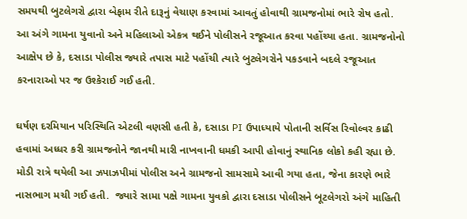સમયથી બુટલેગરો દ્વારા બેફામ રીતે દારૂનું વેચાણ કરવામાં આવતું હોવાથી ગ્રામજનોમાં ભારે રોષ હતો. આ અંગે ગામના યુવાનો અને મહિલાઓ એકત્ર થઈને પોલીસને રજૂઆત કરવા પહોંચ્યા હતા. ગ્રામજનોનો આક્ષેપ છે કે, દસાડા પોલીસ જ્યારે તપાસ માટે પહોંચી ત્યારે બુટલેગરોને પકડવાને બદલે રજૂઆત કરનારાઓ પર જ ઉશ્કેરાઈ ગઈ હતી.

ઘર્ષણ દરમિયાન પરિસ્થિતિ એટલી વણસી હતી કે, દસાડા PI ઉપાધ્યાયે પોતાની સર્વિસ રિવોલ્વર કાઢી હવામાં અધ્ધર કરી ગ્રામજનોને જાનથી મારી નાખવાની ધમકી આપી હોવાનું સ્થાનિક લોકો કહી રહ્યા છે. મોડી રાત્રે થયેલી આ ઝપાઝપીમાં પોલીસ અને ગ્રામજનો સામસામે આવી ગયા હતા, જેના કારણે ભારે નાસભાગ મચી ગઈ હતી.  જ્યારે સામા પક્ષે ગામના યુવકો દ્વારા દસાડા પોલીસને બૂટલેગરો અંગે માહિતી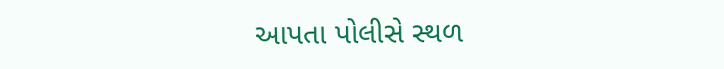આપતા પોલીસે સ્થળ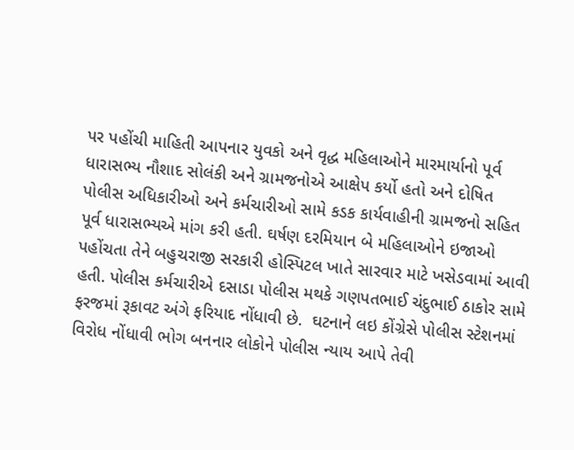પર પહોંચી માહિતી આપનાર યુવકો અને વૃદ્ધ મહિલાઓને મારમાર્યાનો પૂર્વ ધારાસભ્ય નૌશાદ સોલંકી અને ગ્રામજનોએ આક્ષેપ કર્યો હતો અને દોષિત પોલીસ અધિકારીઓ અને કર્મચારીઓ સામે કડક કાર્યવાહીની ગ્રામજનો સહિત પૂર્વ ધારાસભ્યએ માંગ કરી હતી. ઘર્ષણ દરમિયાન બે મહિલાઓને ઇજાઓ પહોંચતા તેને બહુચરાજી સરકારી હોસ્પિટલ ખાતે સારવાર માટે ખસેડવામાં આવી હતી. પોલીસ કર્મચારીએ દસાડા પોલીસ મથકે ગણપતભાઈ ચંદુભાઈ ઠાકોર સામે ફરજમાં રૂકાવટ અંગે ફરિયાદ નોંધાવી છે.  ઘટનાને લઇ કોંગ્રેસે પોલીસ સ્ટેશનમાં વિરોધ નોંધાવી ભોગ બનનાર લોકોને પોલીસ ન્યાય આપે તેવી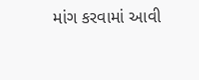માંગ કરવામાં આવી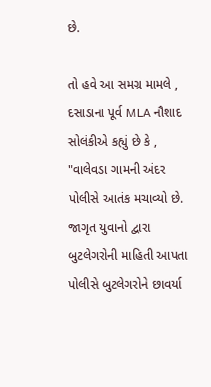છે.

તો હવે આ સમગ્ર મામલે , દસાડાના પૂર્વ MLA નૌશાદ સોલંકીએ કહ્યું છે કે , "વાલેવડા ગામની અંદર પોલીસે આતંક મચાવ્યો છે. જાગૃત યુવાનો દ્વારા બુટલેગરોની માહિતી આપતા પોલીસે બુટલેગરોને છાવર્યા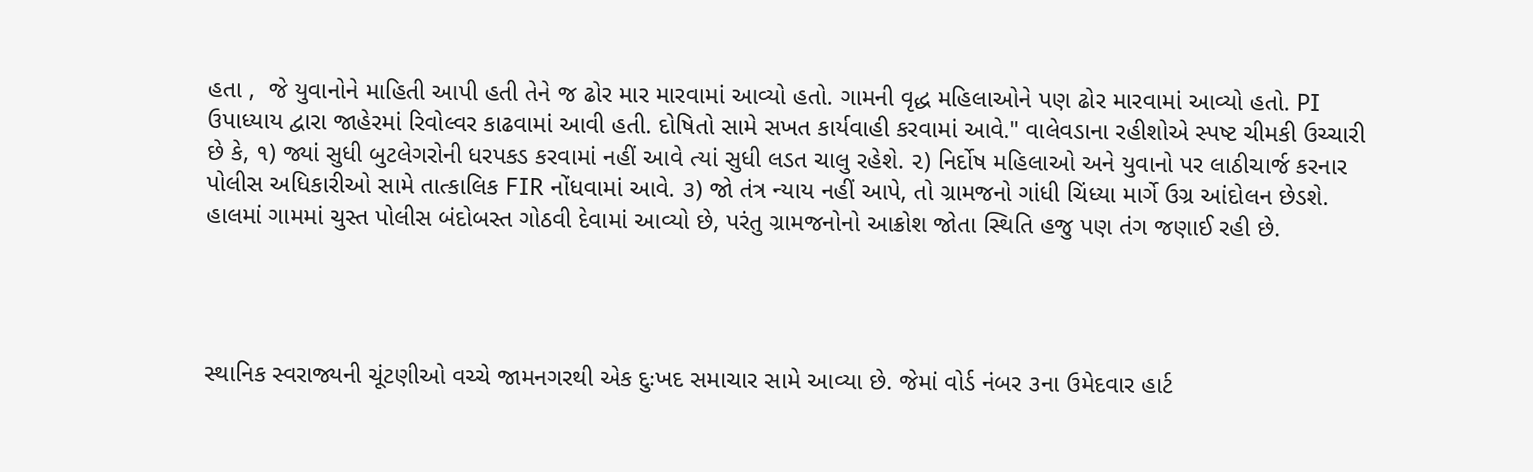હતા ,  જે યુવાનોને માહિતી આપી હતી તેને જ ઢોર માર મારવામાં આવ્યો હતો. ગામની વૃદ્ધ મહિલાઓને પણ ઢોર મારવામાં આવ્યો હતો. PI ઉપાધ્યાય દ્વારા જાહેરમાં રિવોલ્વર કાઢવામાં આવી હતી. દોષિતો સામે સખત કાર્યવાહી કરવામાં આવે." વાલેવડાના રહીશોએ સ્પષ્ટ ચીમકી ઉચ્ચારી છે કે, ૧) જ્યાં સુધી બુટલેગરોની ધરપકડ કરવામાં નહીં આવે ત્યાં સુધી લડત ચાલુ રહેશે. ૨) નિર્દોષ મહિલાઓ અને યુવાનો પર લાઠીચાર્જ કરનાર પોલીસ અધિકારીઓ સામે તાત્કાલિક FIR નોંધવામાં આવે. ૩) જો તંત્ર ન્યાય નહીં આપે, તો ગ્રામજનો ગાંધી ચિંધ્યા માર્ગે ઉગ્ર આંદોલન છેડશે. હાલમાં ગામમાં ચુસ્ત પોલીસ બંદોબસ્ત ગોઠવી દેવામાં આવ્યો છે, પરંતુ ગ્રામજનોનો આક્રોશ જોતા સ્થિતિ હજુ પણ તંગ જણાઈ રહી છે.




સ્થાનિક સ્વરાજ્યની ચૂંટણીઓ વચ્ચે જામનગરથી એક દુઃખદ સમાચાર સામે આવ્યા છે. જેમાં વોર્ડ નંબર ૩ના ઉમેદવાર હાર્ટ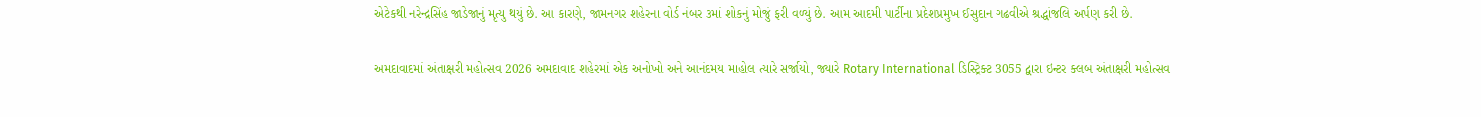એટેકથી નરેન્દ્રસિંહ જાડેજાનું મૃત્યુ થયું છે. આ કારણે, જામનગર શહેરના વોર્ડ નંબર ૩માં શોકનું મોજું ફરી વળ્યું છે. આમ આદમી પાર્ટીના પ્રદેશપ્રમુખ ઈસુદાન ગઢવીએ શ્રદ્ધાંજલિ અર્પણ કરી છે.

અમદાવાદમાં અંતાક્ષરી મહોત્સવ 2026 અમદાવાદ શહેરમાં એક અનોખો અને આનંદમય માહોલ ત્યારે સર્જાયો, જ્યારે Rotary International ડિસ્ટ્રિક્ટ 3055 દ્વારા ઇન્ટર ક્લબ અંતાક્ષરી મહોત્સવ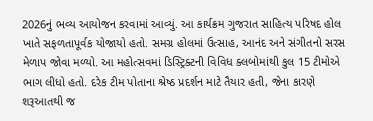2026નું ભવ્ય આયોજન કરવામાં આવ્યું. આ કાર્યક્રમ ગુજરાત સાહિત્ય પરિષદ હોલ ખાતે સફળતાપૂર્વક યોજાયો હતો. સમગ્ર હોલમાં ઉત્સાહ, આનંદ અને સંગીતનો સરસ મેળાપ જોવા મળ્યો. આ મહોત્સવમાં ડિસ્ટ્રિક્ટની વિવિધ ક્લબોમાંથી કુલ 15 ટીમોએ ભાગ લીધો હતો. દરેક ટીમ પોતાના શ્રેષ્ઠ પ્રદર્શન માટે તૈયાર હતી, જેના કારણે શરૂઆતથી જ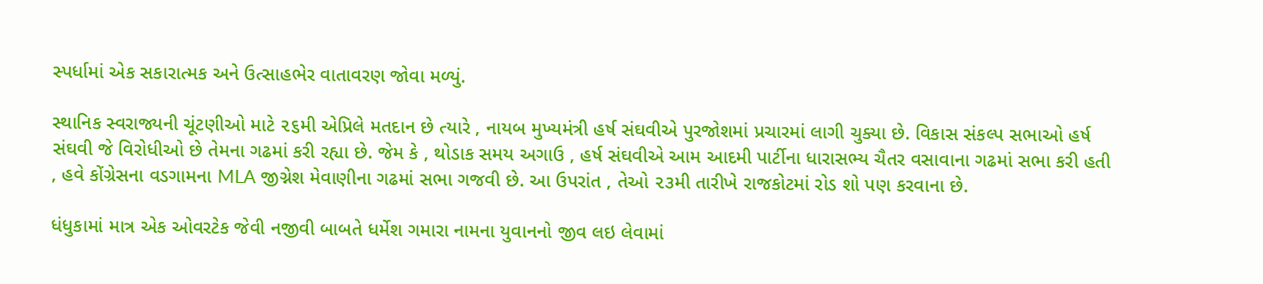સ્પર્ધામાં એક સકારાત્મક અને ઉત્સાહભેર વાતાવરણ જોવા મળ્યું.

સ્થાનિક સ્વરાજ્યની ચૂંટણીઓ માટે ૨૬મી એપ્રિલે મતદાન છે ત્યારે , નાયબ મુખ્યમંત્રી હર્ષ સંઘવીએ પુરજોશમાં પ્રચારમાં લાગી ચુક્યા છે. વિકાસ સંકલ્પ સભાઓ હર્ષ સંઘવી જે વિરોધીઓ છે તેમના ગઢમાં કરી રહ્યા છે. જેમ કે , થોડાક સમય અગાઉ , હર્ષ સંઘવીએ આમ આદમી પાર્ટીના ધારાસભ્ય ચૈતર વસાવાના ગઢમાં સભા કરી હતી , હવે કોંગ્રેસના વડગામના MLA જીગ્નેશ મેવાણીના ગઢમાં સભા ગજવી છે. આ ઉપરાંત , તેઓ ૨૩મી તારીખે રાજકોટમાં રોડ શો પણ કરવાના છે.

ધંધુકામાં માત્ર એક ઓવરટેક જેવી નજીવી બાબતે ધર્મેશ ગમારા નામના યુવાનનો જીવ લઇ લેવામાં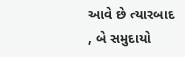આવે છે ત્યારબાદ , બે સમુદાયો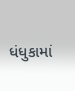ધંધુકામાં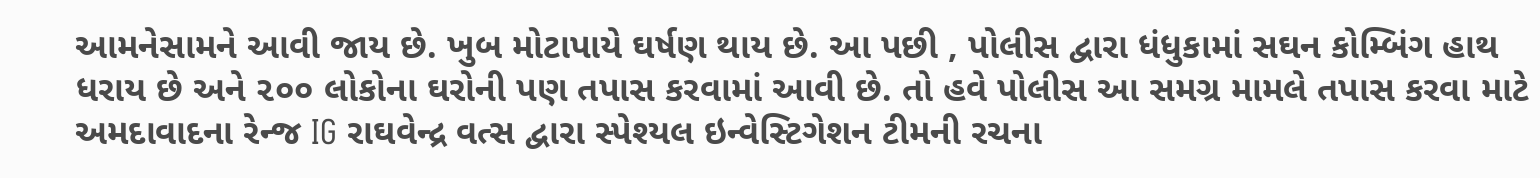આમનેસામને આવી જાય છે. ખુબ મોટાપાયે ઘર્ષણ થાય છે. આ પછી , પોલીસ દ્વારા ધંધુકામાં સઘન કોમ્બિંગ હાથ ધરાય છે અને ૨૦૦ લોકોના ઘરોની પણ તપાસ કરવામાં આવી છે. તો હવે પોલીસ આ સમગ્ર મામલે તપાસ કરવા માટે અમદાવાદના રેન્જ IG રાઘવેન્દ્ર વત્સ દ્વારા સ્પેશ્યલ ઇન્વેસ્ટિગેશન ટીમની રચના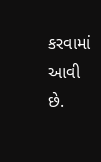કરવામાં આવી છે.